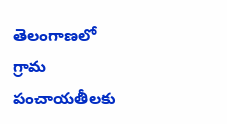తెలంగాణలో గ్రామ పంచాయతీలకు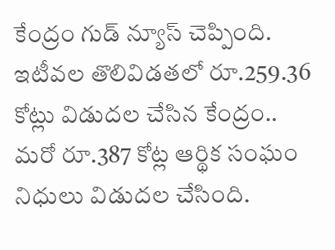కేంద్రం గుడ్ న్యూస్ చెప్పింది. ఇటీవల తొలివిడతలో రూ.259.36 కోట్లు విడుదల చేసిన కేంద్రం.. మరో రూ.387 కోట్ల ఆర్థిక సంఘం నిధులు విడుదల చేసింది.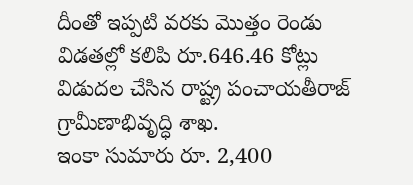దీంతో ఇప్పటి వరకు మొత్తం రెండు విడతల్లో కలిపి రూ.646.46 కోట్లు విడుదల చేసిన రాష్ట్ర పంచాయతీరాజ్ గ్రామీణాభివృద్ధి శాఖ.
ఇంకా సుమారు రూ. 2,400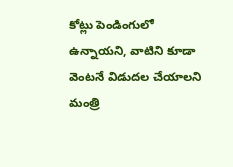కోట్లు పెండింగులో ఉన్నాయని, వాటిని కూడా వెంటనే విడుదల చేయాలని మంత్రి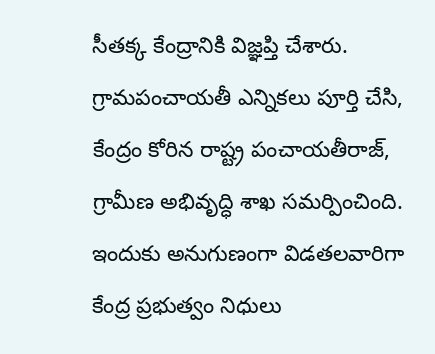సీతక్క కేంద్రానికి విజ్ఞప్తి చేశారు. గ్రామపంచాయతీ ఎన్నికలు పూర్తి చేసి, కేంద్రం కోరిన రాష్ట్ర పంచాయతీరాజ్, గ్రామీణ అభివృద్ధి శాఖ సమర్పించింది. ఇందుకు అనుగుణంగా విడతలవారిగా కేంద్ర ప్రభుత్వం నిధులు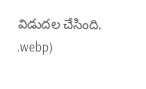విడుదల చేసింది.
.webp)